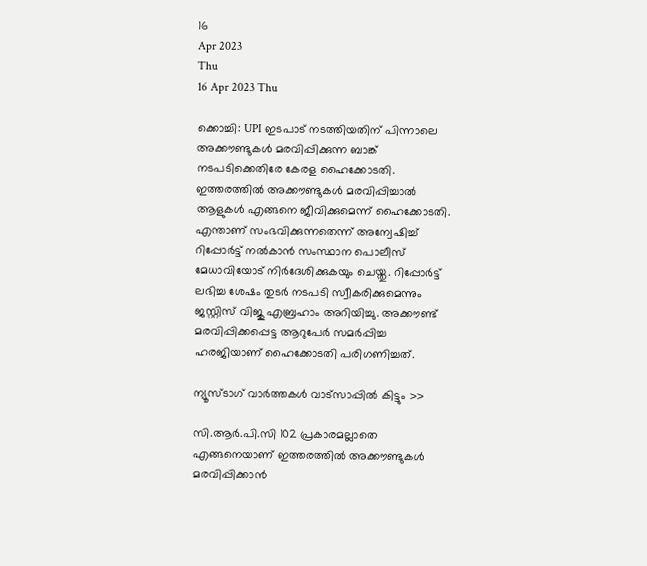16
Apr 2023
Thu
16 Apr 2023 Thu

ക്കൊച്ചി: UPI ഇടപാട് നടത്തിയതിന് പിന്നാലെ അക്കൗണ്ടുകൾ മരവിപ്പിക്കുന്ന ബാങ്ക് നടപടിക്കെതിരേ കേരള ഹൈക്കോടതി. ഇത്തരത്തിൽ അക്കൗണ്ടുകൾ മരവിപ്പിച്ചാൽ ആളുകൾ എങ്ങനെ ജീവിക്കുമെന്ന് ഹൈക്കോടതി. എന്താണ് സംഭവിക്കുന്നതെന്ന് അന്വേഷിച്ച് റിപ്പോർട്ട് നൽകാൻ സംസ്ഥാന പൊലീസ് മേധാവിയോട് നിർദേശിക്കുകയും ചെയ്തു. റിപ്പോർട്ട് ലഭിച്ച ശേഷം തുടർ നടപടി സ്വീകരിക്കുമെന്നും ജസ്റ്റിസ് വിജു എബ്രഹാം അറിയിച്ചു. അക്കൗണ്ട് മരവിപ്പിക്കപ്പെട്ട ആറുപേർ സമർപ്പിച്ച ഹരജിയാണ് ഹൈക്കോടതി പരിഗണിച്ചത്.

ന്യൂസ്ടാഗ് വാര്‍ത്തകള്‍ വാട്‌സാപ്പില്‍ കിട്ടും >>

സി.ആർ.പി.സി 102 പ്രകാരമല്ലാതെ എങ്ങനെയാണ് ഇത്തരത്തിൽ അക്കൗണ്ടുകൾ മരവിപ്പിക്കാൻ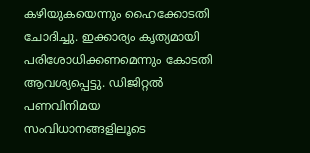കഴിയുകയെന്നും ഹൈക്കോടതി ചോദിച്ചു. ഇക്കാര്യം കൃത്യമായി പരിശോധിക്കണമെന്നും കോടതി ആവശ്യപ്പെട്ടു. ഡിജിറ്റൽ പണവിനിമയ സംവിധാനങ്ങളിലൂടെ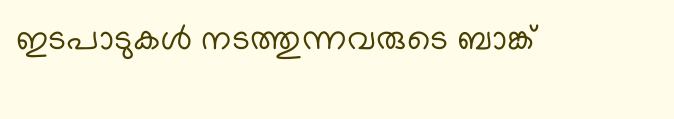ഇടപാടുകൾ നടത്തുന്നവരുടെ ബാങ്ക്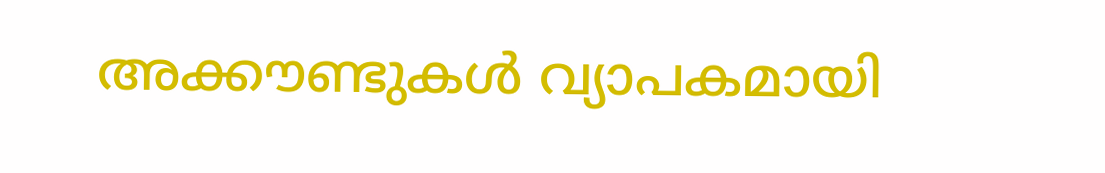അക്കൗണ്ടുകൾ വ്യാപകമായി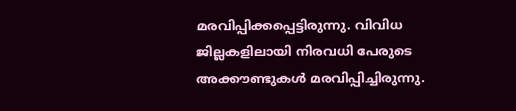മരവിപ്പിക്കപ്പെട്ടിരുന്നു. വിവിധ ജില്ലകളിലായി നിരവധി പേരുടെ അക്കൗണ്ടുകൾ മരവിപ്പിച്ചിരുന്നു.